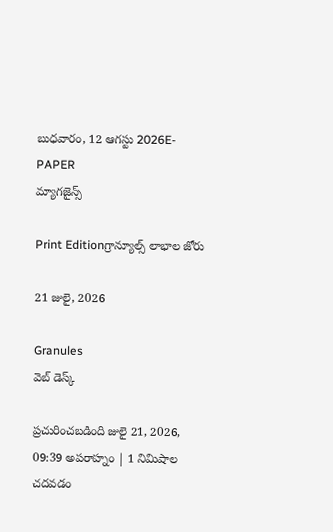బుధవారం, 12 ఆగస్టు 2026E-PAPER
మ్యాగజైన్స్

Print Editionగ్రాన్యూల్స్ లాభాల జోరు

21 జులై, 2026

Granules
వెబ్ డెస్క్

ప్రచురించబడింది జులై 21, 2026, 09:39 అపరాహ్నం | 1 నిమిషాల చదవడం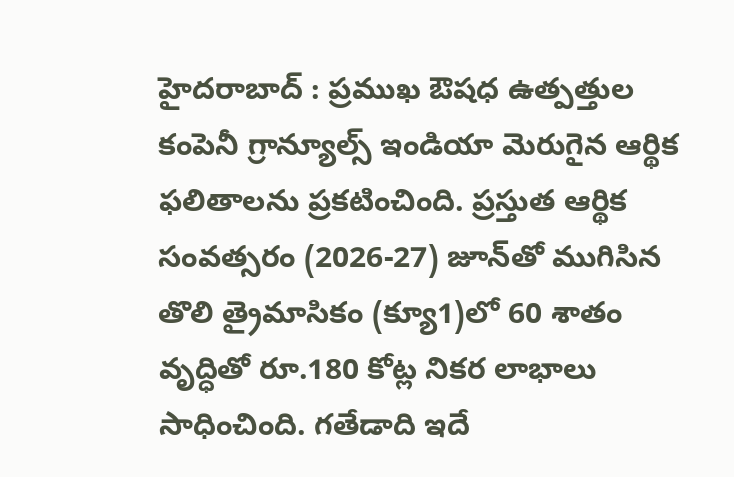హైదరాబాద్‌ : ప్రముఖ ఔషధ ఉత్పత్తుల కంపెనీ గ్రాన్యూల్స్ ఇండియా మెరుగైన ఆర్థిక ఫలితాలను ప్రకటించింది. ప్రస్తుత ఆర్థిక సంవత్సరం (2026-27) జూన్‌‌తో ముగిసిన తొలి త్రైమాసికం (క్యూ1)లో 60 శాతం వృద్ధితో రూ.180 కోట్ల నికర లాభాలు సాధించింది. గతేడాది ఇదే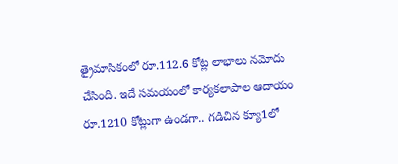త్రైమాసికంలో రూ.112.6 కోట్ల లాభాలు నమోదు చేసింది. ఇదే సమయంలో కార్యకలాపాల ఆదాయం రూ.1210 కోట్లుగా ఉండగా.. గడిచిన క్యూ1లో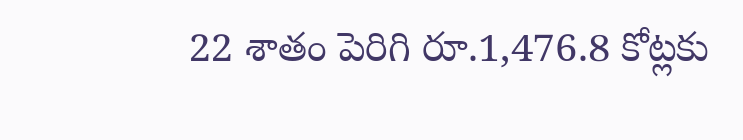22 శాతం పెరిగి రూ.1,476.8 కోట్లకు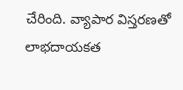చేరింది. వ్యాపార విస్తరణతో లాభదాయకత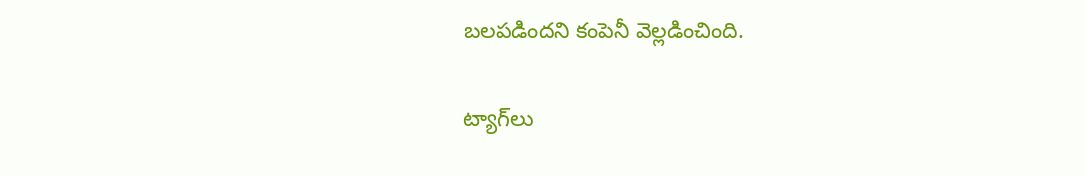బలపడిందని కంపెనీ వెల్లడించింది.

ట్యాగ్‌లు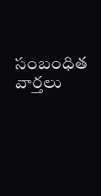సంబంధిత వార్తలు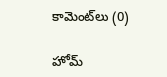కామెంట్‌లు (0)

హోమ్